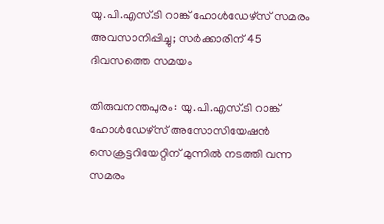യു.പി.എസ്.ടി റാങ്ക് ഹോൾഡേഴ്സ് സമരം അവസാനിപ്പിച്ചു; സർക്കാരിന് 45 ദിവസത്തെ സമയം

തിരുവനന്തപുരം: യു.പി.എസ്.ടി റാങ്ക് ഹോൾഡേഴ്സ് അസോസിയേഷൻ സെക്രട്ടറിയേറ്റിന് മുന്നിൽ നടത്തി വന്ന സമരം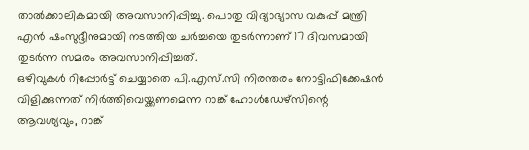താൽക്കാലികമായി അവസാനിപ്പിച്ചു. പൊതു വിദ്യാഭ്യാസ വകുപ്പ് മന്ത്രി എൻ ഷംസുദ്ദീനുമായി നടത്തിയ ചർച്ചയെ തുടർന്നാണ് 17 ദിവസമായി തുടർന്ന സമരം അവസാനിപ്പിച്ചത്.
ഒഴിവുകൾ റിപ്പോർട്ട് ചെയ്യാതെ പി.എസ്.സി നിരന്തരം നോട്ടിഫിക്കേഷൻ വിളിക്കുന്നത് നിർത്തിവെയ്ക്കണമെന്ന റാങ്ക് ഹോൾഡേഴ്സിന്റെ ആവശ്യവും, റാങ്ക്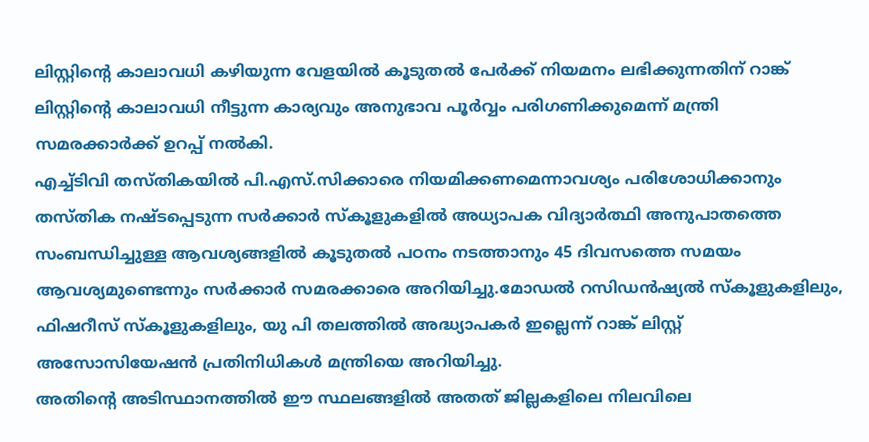ലിസ്റ്റിന്റെ കാലാവധി കഴിയുന്ന വേളയിൽ കൂടുതൽ പേർക്ക് നിയമനം ലഭിക്കുന്നതിന് റാങ്ക് ലിസ്റ്റിന്റെ കാലാവധി നീട്ടുന്ന കാര്യവും അനുഭാവ പൂർവ്വം പരിഗണിക്കുമെന്ന് മന്ത്രി സമരക്കാർക്ക് ഉറപ്പ് നൽകി.
എച്ച്ടിവി തസ്തികയിൽ പി.എസ്.സിക്കാരെ നിയമിക്കണമെന്നാവശ്യം പരിശോധിക്കാനും തസ്തിക നഷ്ടപ്പെടുന്ന സർക്കാർ സ്കൂളുകളിൽ അധ്യാപക വിദ്യാർത്ഥി അനുപാതത്തെ സംബന്ധിച്ചുള്ള ആവശ്യങ്ങളിൽ കൂടുതൽ പഠനം നടത്താനും 45 ദിവസത്തെ സമയം ആവശ്യമുണ്ടെന്നും സർക്കാർ സമരക്കാരെ അറിയിച്ചു.മോഡൽ റസിഡൻഷ്യൽ സ്കൂളുകളിലും, ഫിഷറീസ് സ്കൂളുകളിലും, യു പി തലത്തിൽ അദ്ധ്യാപകർ ഇല്ലെന്ന് റാങ്ക് ലിസ്റ്റ് അസോസിയേഷൻ പ്രതിനിധികൾ മന്ത്രിയെ അറിയിച്ചു.
അതിന്റെ അടിസ്ഥാനത്തിൽ ഈ സ്ഥലങ്ങളിൽ അതത് ജില്ലകളിലെ നിലവിലെ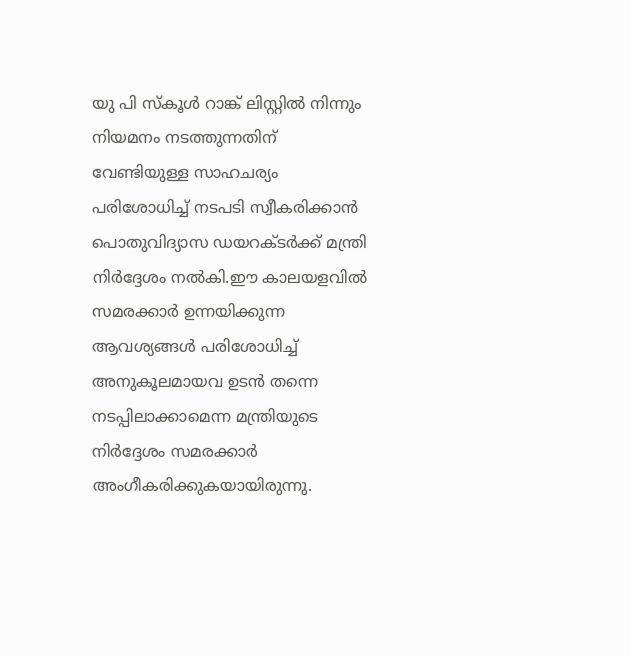യു പി സ്കൂൾ റാങ്ക് ലിസ്റ്റിൽ നിന്നും നിയമനം നടത്തുന്നതിന് വേണ്ടിയുള്ള സാഹചര്യം പരിശോധിച്ച് നടപടി സ്വീകരിക്കാൻ പൊതുവിദ്യാസ ഡയറക്ടർക്ക് മന്ത്രി നിർദ്ദേശം നൽകി.ഈ കാലയളവിൽ സമരക്കാർ ഉന്നയിക്കുന്ന ആവശ്യങ്ങൾ പരിശോധിച്ച് അനുകൂലമായവ ഉടൻ തന്നെ നടപ്പിലാക്കാമെന്ന മന്ത്രിയുടെ നിർദ്ദേശം സമരക്കാർ അംഗീകരിക്കുകയായിരുന്നു.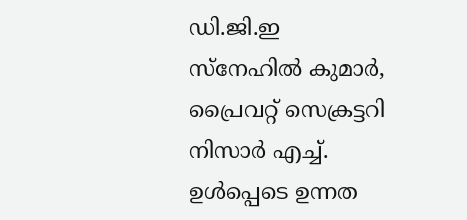ഡി.ജി.ഇ സ്നേഹിൽ കുമാർ, പ്രൈവറ്റ് സെക്രട്ടറി നിസാർ എച്ച്. ഉൾപ്പെടെ ഉന്നത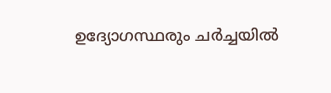ഉദ്യോഗസ്ഥരും ചർച്ചയിൽ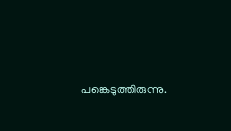പങ്കെടുത്തിരുന്നു.